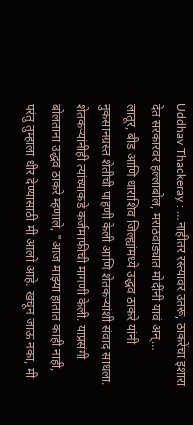Uddhav Thackeray : …नाहीतर रस्त्यावर उतरू, ठाकरेंचा इशारा देत सरकारवर हल्लाबोल, मराठवाड्यात मोदींनी यावं अन्…
लातूर, बीड आणि धाराशिव जिल्ह्यांमध्ये उद्धव ठाकरे यांनी नुकसानग्रस्त शेतीची पाहणी केली आणि शेतकऱ्यांशी संवाद साधला. शेतकऱ्यांनीही त्यांच्याकडे कर्जमाफीची मागणी केली. याप्रसंगी बोलताना उद्धव ठाकरे म्हणाले, "आज माझ्या हातात काही नाही, परंतु तुम्हाला धीर देण्यासाठी मी आलो आहे. खचून जाऊ नका, मी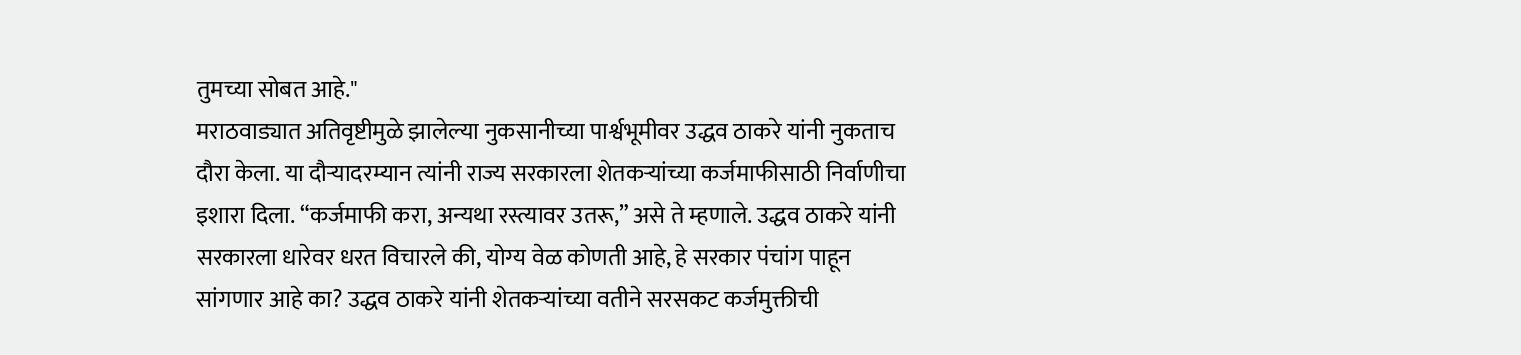तुमच्या सोबत आहे."
मराठवाड्यात अतिवृष्टीमुळे झालेल्या नुकसानीच्या पार्श्वभूमीवर उद्धव ठाकरे यांनी नुकताच दौरा केला. या दौऱ्यादरम्यान त्यांनी राज्य सरकारला शेतकऱ्यांच्या कर्जमाफीसाठी निर्वाणीचा इशारा दिला. “कर्जमाफी करा, अन्यथा रस्त्यावर उतरू,” असे ते म्हणाले. उद्धव ठाकरे यांनी सरकारला धारेवर धरत विचारले की, योग्य वेळ कोणती आहे, हे सरकार पंचांग पाहून सांगणार आहे का? उद्धव ठाकरे यांनी शेतकऱ्यांच्या वतीने सरसकट कर्जमुक्तीची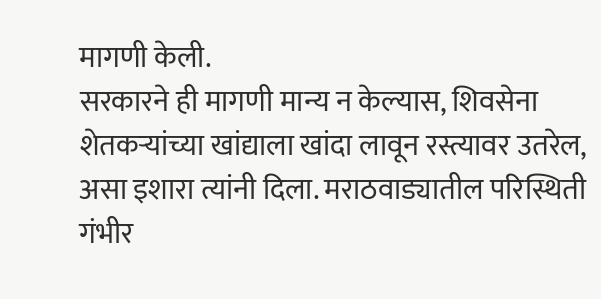मागणी केली.
सरकारने ही मागणी मान्य न केल्यास, शिवसेना शेतकऱ्यांच्या खांद्याला खांदा लावून रस्त्यावर उतरेल, असा इशारा त्यांनी दिला. मराठवाड्यातील परिस्थिती गंभीर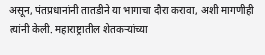असून, पंतप्रधानांनी तातडीने या भागाचा दौरा करावा, अशी मागणीही त्यांनी केली. महाराष्ट्रातील शेतकऱ्यांच्या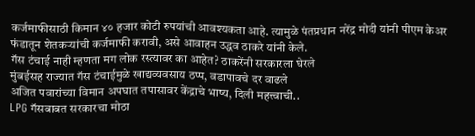कर्जमाफीसाठी किमान ४० हजार कोटी रुपयांची आवश्यकता आहे. त्यामुळे पंतप्रधान नरेंद्र मोदी यांनी पीएम केअर फंडातून शेतकऱ्यांची कर्जमाफी करावी, असे आवाहन उद्धव ठाकरे यांनी केले.
गॅस टंचाई नाही म्हणता मग लोक रस्त्यावर का आहेत? ठाकरेंनी सरकारला घेरले
मुंबईसह राज्यात गॅस टंचाईमुळे खाद्यव्यवसाय ठप्प, वडापावचे दर वाढले
अजित पवारांच्या विमान अपघात तपासावर केंद्राचे भाष्य, दिली महत्त्वाची..
LPG गॅसबाबत सरकारचा मोठा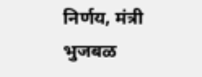निर्णय, मंत्री भुजबळ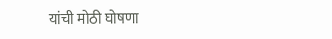यांची मोठी घोषणा